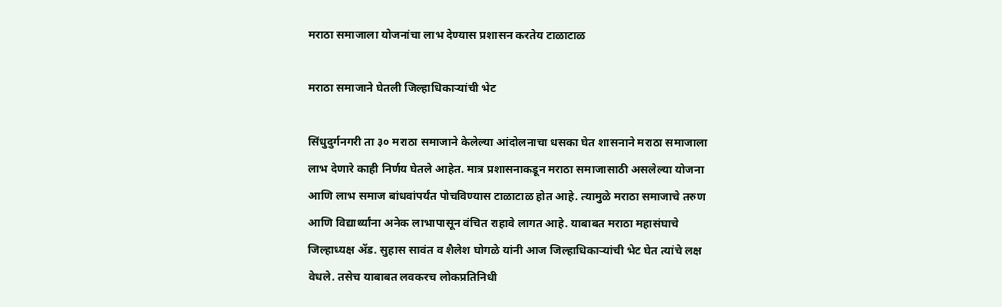मराठा समाजाला योजनांचा लाभ देण्यास प्रशासन करतेय टाळाटाळ

मराठा समाजाने घेतली जिल्हाधिकाऱ्यांची भेट

सिंधुदुर्गनगरी ता ३० मराठा समाजाने केलेल्या आंदोलनाचा धसका घेत शासनाने मराठा समाजाला लाभ देणारे काही निर्णय घेतले आहेत. मात्र प्रशासनाकडून मराठा समाजासाठी असलेल्या योजना आणि लाभ समाज बांधवांपर्यंत पोचविण्यास टाळाटाळ होत आहे. त्यामुळे मराठा समाजाचे तरुण आणि विद्यार्थ्यांना अनेक लाभापासून वंचित राहावे लागत आहे. याबाबत मराठा महासंघाचे जिल्हाध्यक्ष ॲड. सुहास सावंत व शैलेश घोगळे यांनी आज जिल्हाधिकाऱ्यांची भेट घेत त्यांचे लक्ष वेधले. तसेच याबाबत लवकरच लोकप्रतिनिधी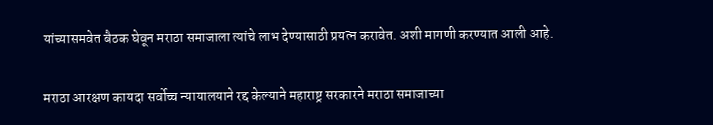यांच्यासमवेत बैठक घेवून मराठा समाजाला त्यांचे लाभ देण्यासाठी प्रयत्न करावेत. अशी मागणी करण्यात आली आहे.

मराठा आरक्षण कायदा सर्वोच्च न्यायालयाने रद्द केल्याने महाराष्ट्र सरकारने मराठा समाजाच्या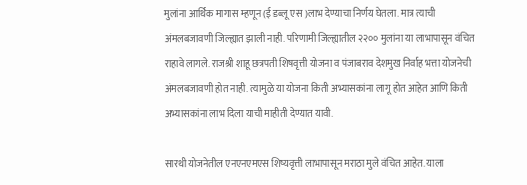मुलांना आर्थिक मागास म्हणून (ई डब्लू एस )लाभ देण्याचा निर्णय घेतला. मात्र त्याची अंमलबजावणी जिल्ह्यात झाली नाही. परिणामी जिल्ह्यातील २२०० मुलांना या लाभापासून वंचित राहावे लागले. राजश्री शाहू छत्रपती शिषवृत्ती योजना व पंजाबराव देशमुख निर्वाह भत्ता योजनेची अंमलबजावणी होत नाही. त्यामुळे या योजना किती अभ्यासकांना लागू होत आहेत आणि किती अभ्यासकांना लाभ दिला याची माहीती देण्यात यावी.

सारथी योजनेतील एनएनएमएस शिष्यवृत्ती लाभापासून मराठा मुले वंचित आहेत. याला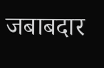जबाबदार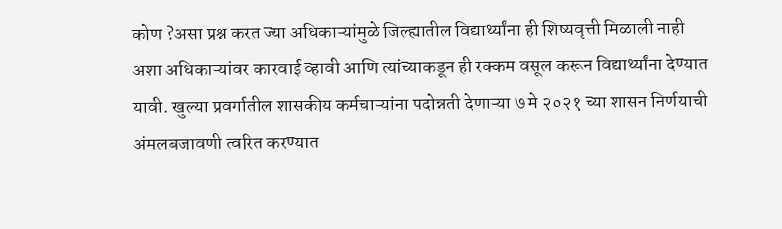कोण ?असा प्रश्न करत ज्या अधिकाऱ्यांमुळे जिल्ह्यातील विद्यार्थ्यांना ही शिष्यवृत्ती मिळाली नाही अशा अधिकाऱ्यांवर कारवाई व्हावी आणि त्यांच्याकडून ही रक्कम वसूल करून विद्यार्थ्यांना देण्यात यावी. खुल्या प्रवर्गातील शासकीय कर्मचाऱ्यांना पदोन्नती देणाऱ्या ७ मे २०२१ च्या शासन निर्णयाची अंमलबजावणी त्वरित करण्यात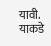यावी. याकडे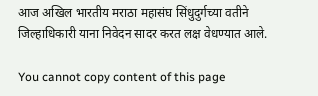आज अखिल भारतीय मराठा महासंघ सिंधुदुर्गच्या वतीने जिल्हाधिकारी याना निवेदन सादर करत लक्ष वेधण्यात आले.

You cannot copy content of this page